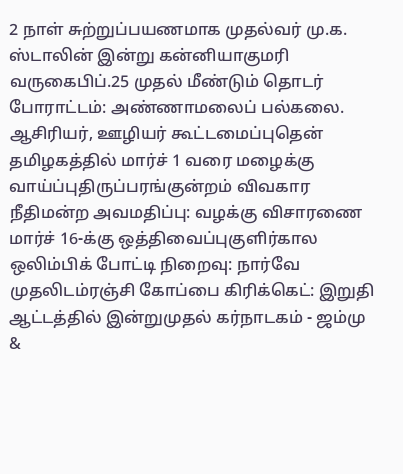2 நாள் சுற்றுப்பயணமாக முதல்வர் மு.க. ஸ்டாலின் இன்று கன்னியாகுமரி வருகைபிப்.25 முதல் மீண்டும் தொடர் போராட்டம்: அண்ணாமலைப் பல்கலை. ஆசிரியர், ஊழியர் கூட்டமைப்புதென் தமிழகத்தில் மார்ச் 1 வரை மழைக்கு வாய்ப்புதிருப்பரங்குன்றம் விவகார நீதிமன்ற அவமதிப்பு: வழக்கு விசாரணை மார்ச் 16-க்கு ஒத்திவைப்புகுளிர்கால ஒலிம்பிக் போட்டி நிறைவு: நார்வே முதலிடம்ரஞ்சி கோப்பை கிரிக்கெட்: இறுதி ஆட்டத்தில் இன்றுமுதல் கர்நாடகம் - ஜம்மு &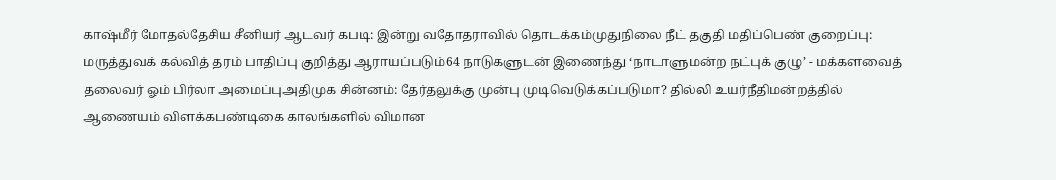காஷ்மீர் மோதல்தேசிய சீனியர் ஆடவர் கபடி: இன்று வதோதராவில் தொடக்கம்முதுநிலை நீட் தகுதி மதிப்பெண் குறைப்பு: மருத்துவக் கல்வித் தரம் பாதிப்பு குறித்து ஆராயப்படும்64 நாடுகளுடன் இணைந்து ‘நாடாளுமன்ற நட்புக் குழு’ - மக்களவைத் தலைவர் ஓம் பிர்லா அமைப்புஅதிமுக சின்னம்: தேர்தலுக்கு முன்பு முடிவெடுக்கப்படுமா? தில்லி உயர்நீதிமன்றத்தில் ஆணையம் விளக்கபண்டிகை காலங்களில் விமான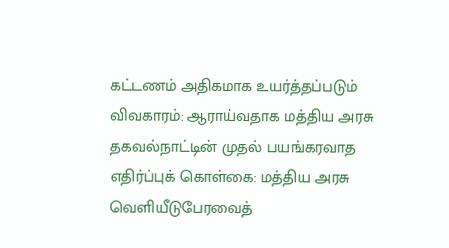கட்டணம் அதிகமாக உயர்த்தப்படும் விவகாரம்: ஆராய்வதாக மத்திய அரசு தகவல்நாட்டின் முதல் பயங்கரவாத எதிர்ப்புக் கொள்கை: மத்திய அரசு வெளியீடுபேரவைத்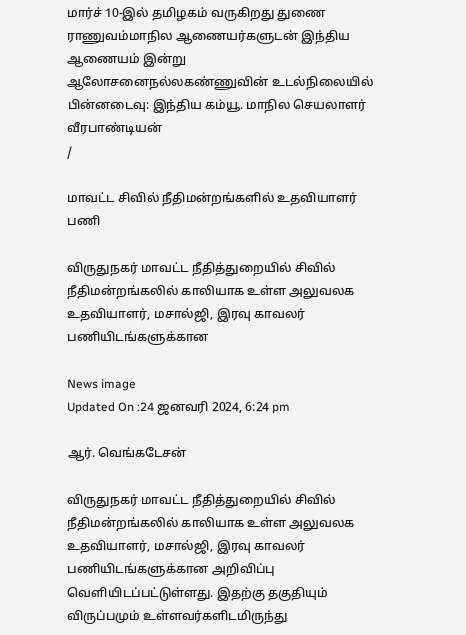மார்ச் 10-இல் தமிழகம் வருகிறது துணை ராணுவம்மாநில ஆணையர்களுடன் இந்திய ஆணையம் இன்று ஆலோசனைநல்லகண்ணுவின் உடல்நிலையில் பின்னடைவு: இந்திய கம்யூ. மாநில செயலாளர் வீரபாண்டியன்
/

மாவட்ட சிவில் நீதிமன்றங்களில் உதவியாளர் பணி

விருதுநகர் மாவட்ட நீதித்துறையில் சிவில் நீதிமன்றங்கலில் காலியாக உள்ள அலுவலக உதவியாளர், மசால்ஜி, இரவு காவலர் பணியிடங்களுக்கான

News image
Updated On :24 ஜனவரி 2024, 6:24 pm

ஆர். வெங்கடேசன்

விருதுநகர் மாவட்ட நீதித்துறையில் சிவில் நீதிமன்றங்கலில் காலியாக உள்ள அலுவலக உதவியாளர், மசால்ஜி, இரவு காவலர் பணியிடங்களுக்கான அறிவிப்பு வெளியிடப்பட்டுள்ளது. இதற்கு தகுதியும் விருப்பமும் உள்ளவர்களிடமிருந்து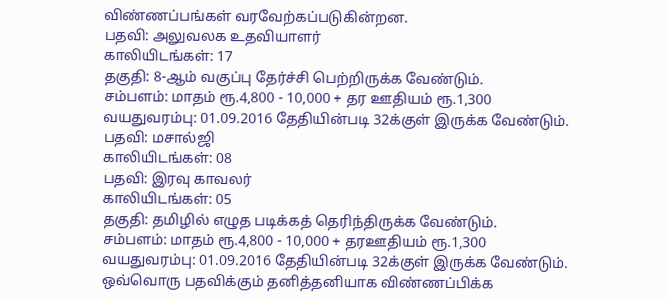விண்ணப்பங்கள் வரவேற்கப்படுகின்றன.
பதவி: அலுவலக உதவியாளர்
காலியிடங்கள்: 17
தகுதி: 8-ஆம் வகுப்பு தேர்ச்சி பெற்றிருக்க வேண்டும்.
சம்பளம்: மாதம் ரூ.4,800 - 10,000 + தர ஊதியம் ரூ.1,300
வயதுவரம்பு: 01.09.2016 தேதியின்படி 32க்குள் இருக்க வேண்டும்.
பதவி: மசால்ஜி
காலியிடங்கள்: 08
பதவி: இரவு காவலர்
காலியிடங்கள்: 05
தகுதி: தமிழில் எழுத படிக்கத் தெரிந்திருக்க வேண்டும்.
சம்பளம்: மாதம் ரூ.4,800 - 10,000 + தரஊதியம் ரூ.1,300
வயதுவரம்பு: 01.09.2016 தேதியின்படி 32க்குள் இருக்க வேண்டும்.
ஒவ்வொரு பதவிக்கும் தனித்தனியாக விண்ணப்பிக்க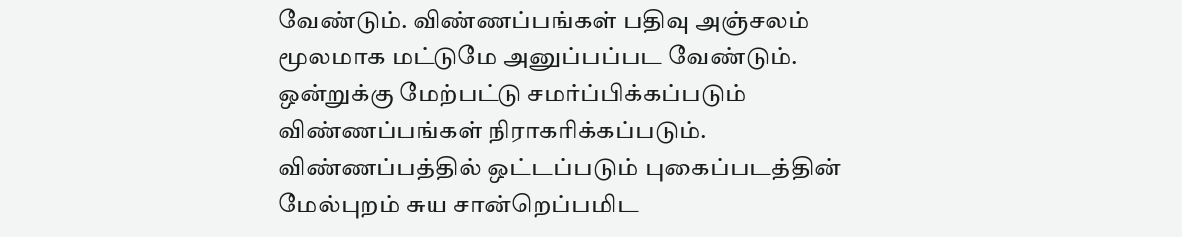வேண்டும். விண்ணப்பங்கள் பதிவு அஞ்சலம் மூலமாக மட்டுமே அனுப்பப்பட வேண்டும். ஒன்றுக்கு மேற்பட்டு சமர்ப்பிக்கப்படும் விண்ணப்பங்கள் நிராகரிக்கப்படும். விண்ணப்பத்தில் ஒட்டப்படும் புகைப்படத்தின் மேல்புறம் சுய சான்றெப்பமிட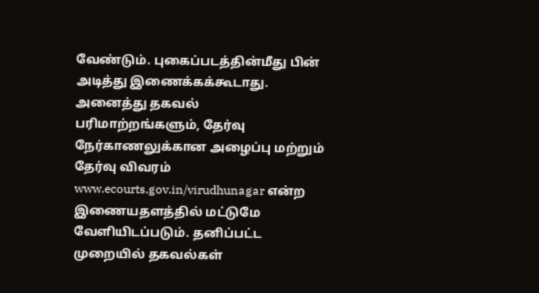வேண்டும். புகைப்படத்தின்மீது பின் அடித்து இணைக்கக்கூடாது.
அனைத்து தகவல் பரிமாற்றங்களும், தேர்வு நேர்காணலுக்கான அழைப்பு மற்றும் தேர்வு விவரம் www.ecourts.gov.in/virudhunagar என்ற இணையதளத்தில் மட்டுமே வேளியிடப்படும். தனிப்பட்ட முறையில் தகவல்கள்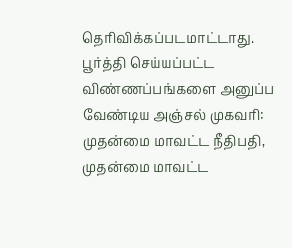தெரிவிக்கப்படமாட்டாது.
பூர்த்தி செய்யப்பட்ட விண்ணப்பங்களை அனுப்ப வேண்டிய அஞ்சல் முகவரி: முதன்மை மாவட்ட நீதிபதி, முதன்மை மாவட்ட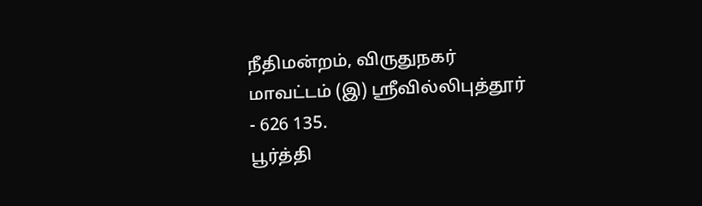நீதிமன்றம், விருதுநகர் மாவட்டம் (இ) ஸ்ரீவில்லிபுத்தூர் - 626 135.
பூர்த்தி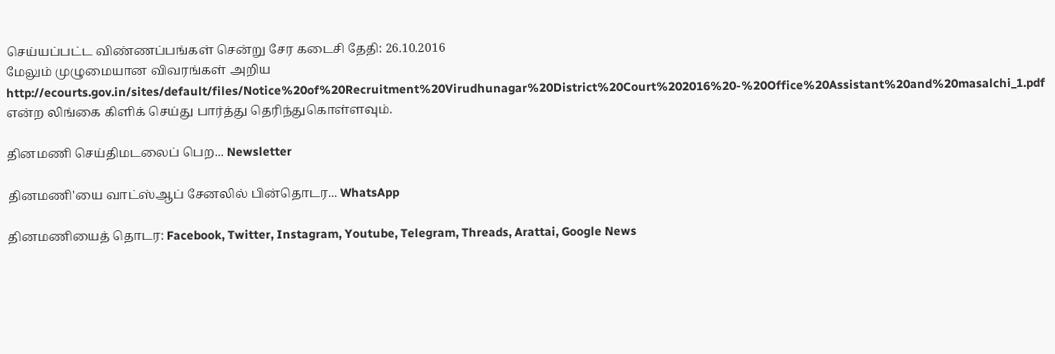செய்யப்பட்ட விண்ணப்பங்கள் சென்று சேர கடைசி தேதி: 26.10.2016
மேலும் முழுமையான விவரங்கள் அறிய http://ecourts.gov.in/sites/default/files/Notice%20of%20Recruitment%20Virudhunagar%20District%20Court%202016%20-%20Office%20Assistant%20and%20masalchi_1.pdf என்ற லிங்கை கிளிக் செய்து பார்த்து தெரிந்துகொள்ளவும்.

தினமணி செய்திமடலைப் பெற... Newsletter

தினமணி'யை வாட்ஸ்ஆப் சேனலில் பின்தொடர... WhatsApp

தினமணியைத் தொடர: Facebook, Twitter, Instagram, Youtube, Telegram, Threads, Arattai, Google News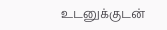உடனுக்குடன்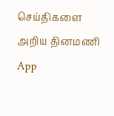செய்திகளை அறிய தினமணி App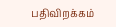பதிவிறக்கம்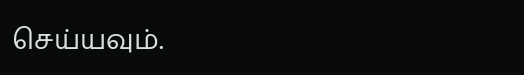செய்யவும்.